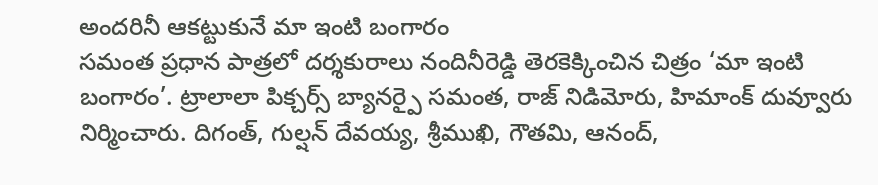అందరినీ ఆకట్టుకునే మా ఇంటి బంగారం
సమంత ప్రధాన పాత్రలో దర్శకురాలు నందినీరెడ్డి తెరకెక్కించిన చిత్రం ‘మా ఇంటి బంగారం’. ట్రాలాలా పిక్చర్స్ బ్యానర్పై సమంత, రాజ్ నిడిమోరు, హిమాంక్ దువ్వూరు నిర్మించారు. దిగంత్, గుల్షన్ దేవయ్య, శ్రీముఖి, గౌతమి, ఆనంద్,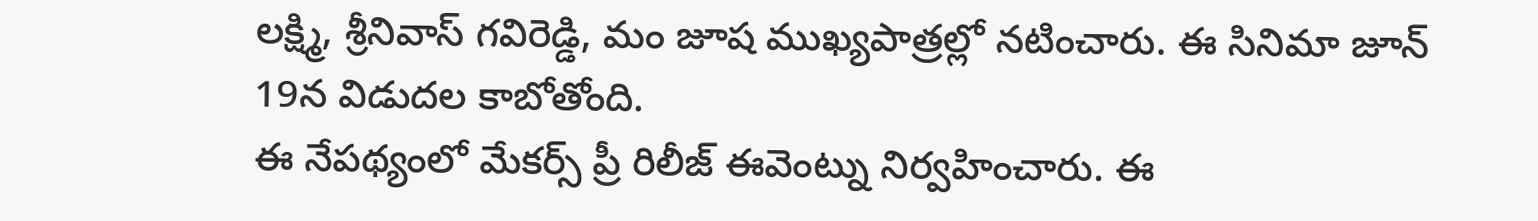లక్ష్మి, శ్రీనివాస్ గవిరెడ్డి, మం జూష ముఖ్యపాత్రల్లో నటించారు. ఈ సినిమా జూన్ 19న విడుదల కాబోతోంది.
ఈ నేపథ్యంలో మేకర్స్ ప్రీ రిలీజ్ ఈవెంట్ను నిర్వహించారు. ఈ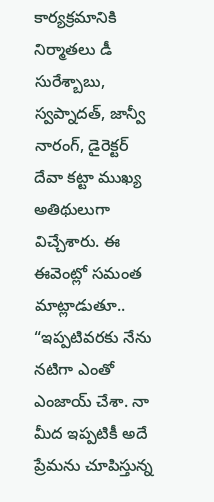కార్యక్రమానికి నిర్మాతలు డీ సురేశ్బాబు, స్వప్నాదత్, జాన్వీ నారంగ్, డైరెక్టర్ దేవా కట్టా ముఖ్య అతిథులుగా విచ్చేశారు. ఈ ఈవెంట్లో సమంత మాట్లాడుతూ.. “ఇప్పటివరకు నేను నటిగా ఎంతో ఎంజాయ్ చేశా. నా మీద ఇప్పటికీ అదే ప్రేమను చూపిస్తున్న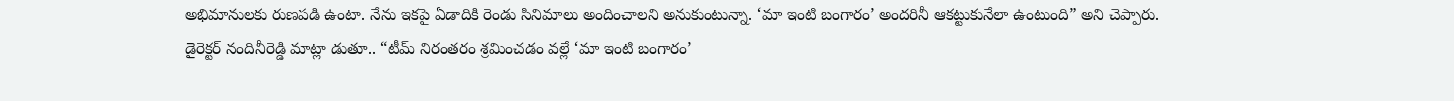అభిమానులకు రుణపడి ఉంటా. నేను ఇకపై ఏడాదికి రెండు సినిమాలు అందించాలని అనుకుంటున్నా. ‘మా ఇంటి బంగారం’ అందరినీ ఆకట్టుకునేలా ఉంటుంది” అని చెప్పారు.
డైరెక్టర్ నందినీరెడ్డి మాట్లా డుతూ.. “టీమ్ నిరంతరం శ్రమించడం వల్లే ‘మా ఇంటి బంగారం’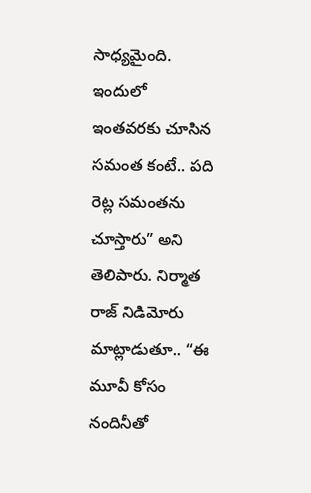సాధ్యమైంది. ఇందులో ఇంతవరకు చూసిన సమంత కంటే.. పది రెట్ల సమంతను చూస్తారు” అని తెలిపారు. నిర్మాత రాజ్ నిడిమోరు మాట్లాడుతూ.. “ఈ మూవీ కోసం నందినీతో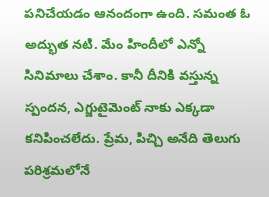పనిచేయడం ఆనందంగా ఉంది. సమంత ఓ అద్భుత నటి. మేం హిందీలో ఎన్నో సినిమాలు చేశాం. కానీ దీనికి వస్తున్న స్పందన, ఎగ్జుటైమెంట్ నాకు ఎక్కడా కనిపించలేదు. ప్రేమ, పిచ్చి అనేది తెలుగు పరిశ్రమలోనే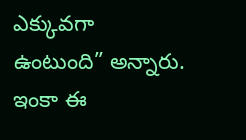ఎక్కువగా ఉంటుంది” అన్నారు. ఇంకా ఈ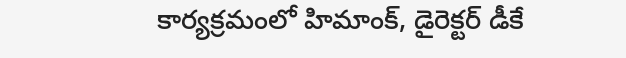కార్యక్రమంలో హిమాంక్, డైరెక్టర్ డీకే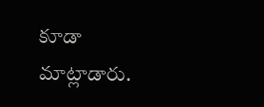కూడా మాట్లాడారు.